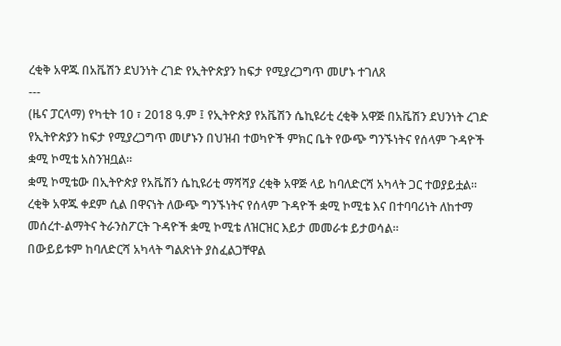ረቂቅ አዋጁ በአቬሽን ደህንነት ረገድ የኢትዮጵያን ከፍታ የሚያረጋግጥ መሆኑ ተገለጸ
---
(ዜና ፓርላማ) የካቲት 10 ፣ 2018 ዓ.ም ፤ የኢትዮጵያ የአቬሽን ሴኪዩሪቲ ረቂቅ አዋጅ በአቬሽን ደህንነት ረገድ የኢትዮጵያን ከፍታ የሚያረጋግጥ መሆኑን በህዝብ ተወካዮች ምክር ቤት የውጭ ግንኙነትና የሰላም ጉዳዮች ቋሚ ኮሚቴ አስንዝቧል፡፡
ቋሚ ኮሚቴው በኢትዮጵያ የአቬሽን ሴኪዩሪቲ ማሻሻያ ረቂቅ አዋጅ ላይ ከባለድርሻ አካላት ጋር ተወያይቷል፡፡
ረቂቅ አዋጁ ቀደም ሲል በዋናነት ለውጭ ግንኙነትና የሰላም ጉዳዮች ቋሚ ኮሚቴ እና በተባባሪነት ለከተማ መሰረተ-ልማትና ትራንስፖርት ጉዳዮች ቋሚ ኮሚቴ ለዝርዝር እይታ መመራቱ ይታወሳል፡፡
በውይይቱም ከባለድርሻ አካላት ግልጽነት ያስፈልጋቸዋል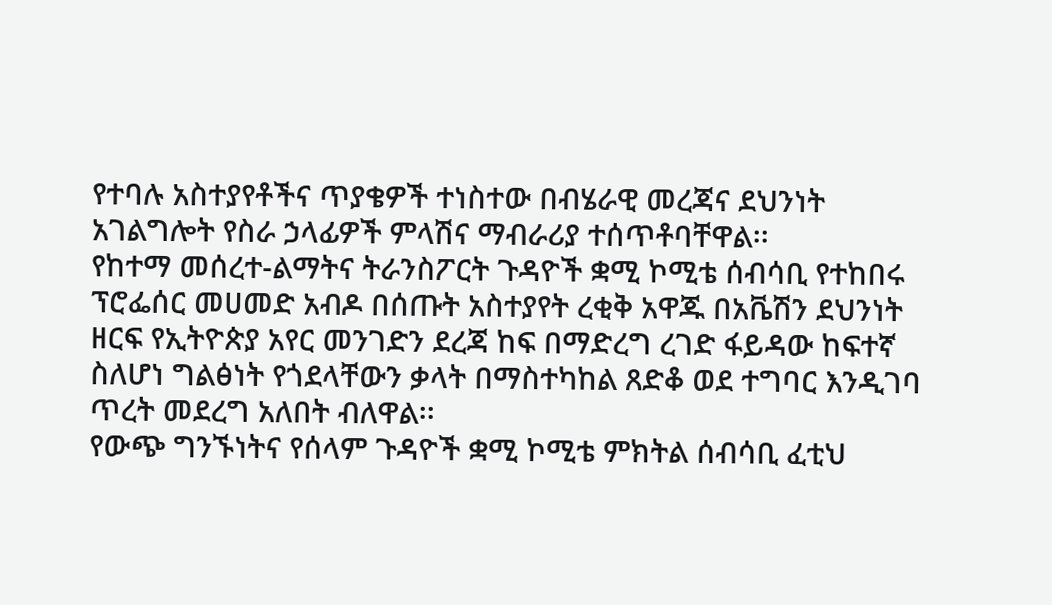የተባሉ አስተያየቶችና ጥያቄዎች ተነስተው በብሄራዊ መረጃና ደህንነት አገልግሎት የስራ ኃላፊዎች ምላሽና ማብራሪያ ተሰጥቶባቸዋል፡፡
የከተማ መሰረተ-ልማትና ትራንስፖርት ጉዳዮች ቋሚ ኮሚቴ ሰብሳቢ የተከበሩ ፕሮፌሰር መሀመድ አብዶ በሰጡት አስተያየት ረቂቅ አዋጁ በአቬሽን ደህንነት ዘርፍ የኢትዮጵያ አየር መንገድን ደረጃ ከፍ በማድረግ ረገድ ፋይዳው ከፍተኛ ስለሆነ ግልፅነት የጎደላቸውን ቃላት በማስተካከል ጸድቆ ወደ ተግባር እንዲገባ ጥረት መደረግ አለበት ብለዋል፡፡
የውጭ ግንኙነትና የሰላም ጉዳዮች ቋሚ ኮሚቴ ምክትል ሰብሳቢ ፈቲህ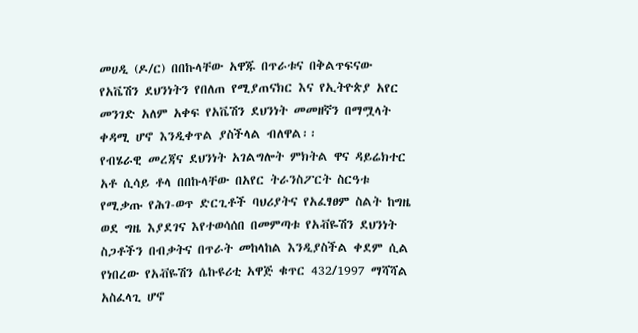መሀዲ (ዶ/ር) በበኩላቸው አዋጁ በጥራቱና በቅልጥፍናው የአቬሽን ደህንነትን የበለጠ የሚያጠናክር እና የኢትዮጵያ አየር መንገድ አለም አቀፍ የአቬሽን ደህንነት መመዘኛን በማሟላት ቀዳሚ ሆኖ እንዲቀጥል ያስችላል ብለዋል፡፡
የብሄራዊ መረጃና ደህንነት አገልግሎት ምክትል ዋና ዳይሬክተር አቶ ሲሳይ ቶላ በበኩላቸው በአየር ትራንስፖርት ስርዓቱ የሚቃጡ የሕገ-ወጥ ድርጊቶች ባህሪያትና የአፈፃፀም ስልት ከግዜ ወደ ግዜ እያደገና እየተወሳሰበ በመምጣቱ የአቭዬሽን ደህንነት ስጋቶችን በብቃትና በጥራት መከላከል እንዲያስችል ቀደም ሲል የነበረው የአቭዬሽን ሴኩዩሪቲ አዋጅ ቁጥር 432/1997 ማሻሻል አስፈላጊ ሆኖ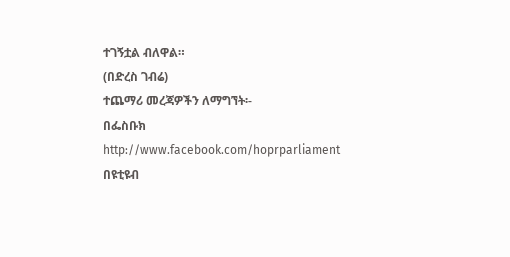ተገኝቷል ብለዋል።
(በድረስ ገብሬ)
ተጨማሪ መረጃዎችን ለማግኘት፡-
በፌስቡክ http://www.facebook.com/hoprparliament
በዩቲዩብ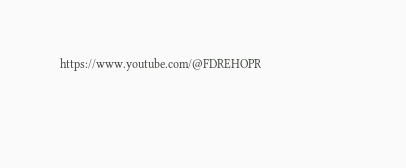https://www.youtube.com/@FDREHOPR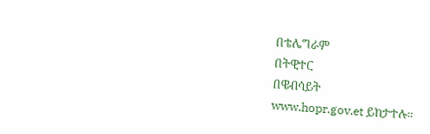በቴሌግራም
በትዊተር
በዌብሳይት
www.hopr.gov.et ይከታተሉ።